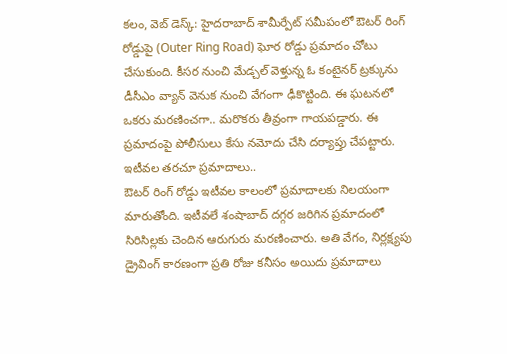కలం, వెబ్ డెస్క్: హైదరాబాద్ శామీర్పేట్ సమీపంలో ఔటర్ రింగ్ రోడ్డుపై (Outer Ring Road) ఘోర రోడ్డు ప్రమాదం చోటు చేసుకుంది. కీసర నుంచి మేడ్చల్ వెళ్తున్న ఓ కంటైనర్ ట్రక్కును డీసీఎం వ్యాన్ వెనుక నుంచి వేగంగా ఢీకొట్టింది. ఈ ఘటనలో ఒకరు మరణించగా.. మరొకరు తీవ్రంగా గాయపడ్డారు. ఈ ప్రమాదంపై పోలీసులు కేసు నమోదు చేసి దర్యాప్తు చేపట్టారు.
ఇటీవల తరచూ ప్రమాదాలు..
ఔటర్ రింగ్ రోడ్డు ఇటీవల కాలంలో ప్రమాదాలకు నిలయంగా మారుతోంది. ఇటీవలే శంషాబాద్ దగ్గర జరిగిన ప్రమాదంలో సిరిసిల్లకు చెందిన ఆరుగురు మరణించారు. అతి వేగం, నిర్లక్ష్యపు డ్రైవింగ్ కారణంగా ప్రతి రోజు కనీసం అయిదు ప్రమాదాలు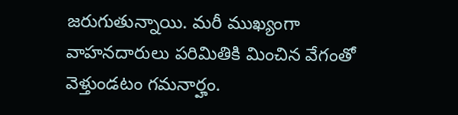జరుగుతున్నాయి. మరీ ముఖ్యంగా వాహనదారులు పరిమితికి మించిన వేగంతో వెళ్తుండటం గమనార్హం.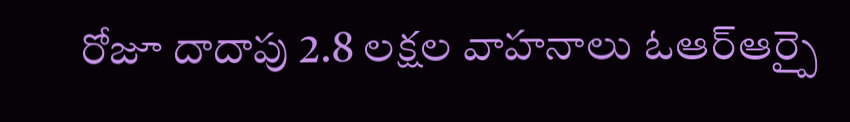రోజూ దాదాపు 2.8 లక్షల వాహనాలు ఓఆర్ఆర్పై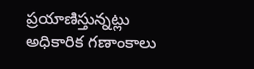ప్రయాణిస్తున్నట్లు అధికారిక గణాంకాలు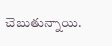చెబుతున్నాయి.